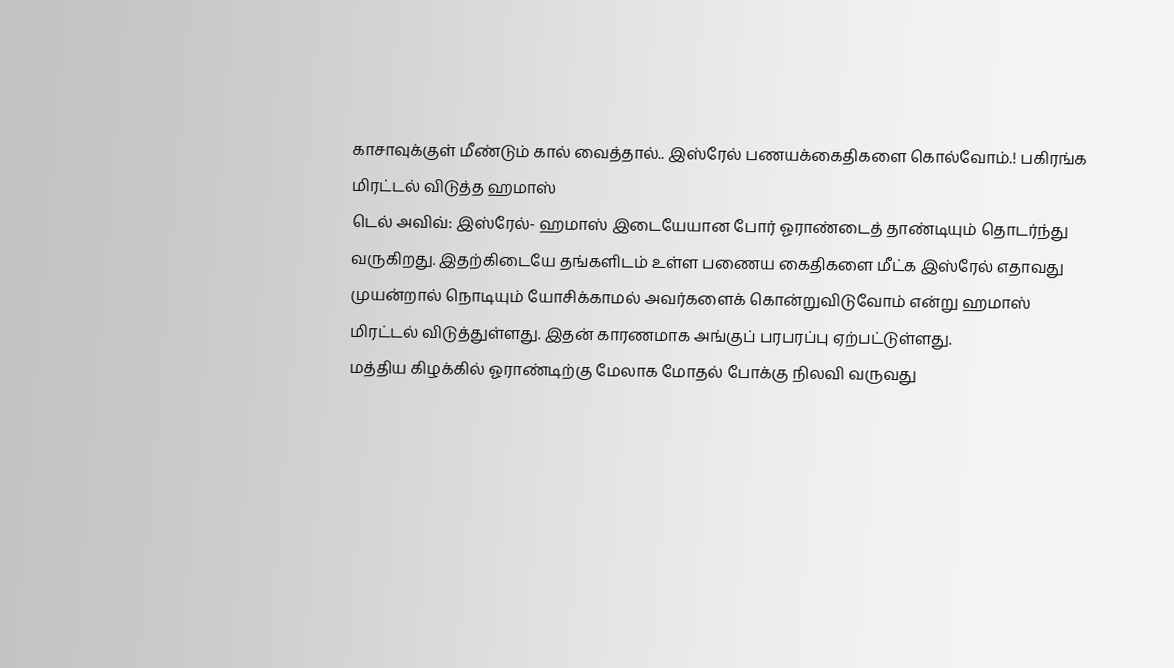காசாவுக்குள் மீண்டும் கால் வைத்தால்.. இஸ்ரேல் பணயக்கைதிகளை கொல்வோம்.! பகிரங்க மிரட்டல் விடுத்த ஹமாஸ்
டெல் அவிவ்: இஸ்ரேல்- ஹமாஸ் இடையேயான போர் ஓராண்டைத் தாண்டியும் தொடர்ந்து வருகிறது. இதற்கிடையே தங்களிடம் உள்ள பணைய கைதிகளை மீட்க இஸ்ரேல் எதாவது முயன்றால் நொடியும் யோசிக்காமல் அவர்களைக் கொன்றுவிடுவோம் என்று ஹமாஸ் மிரட்டல் விடுத்துள்ளது. இதன் காரணமாக அங்குப் பரபரப்பு ஏற்பட்டுள்ளது.
மத்திய கிழக்கில் ஓராண்டிற்கு மேலாக மோதல் போக்கு நிலவி வருவது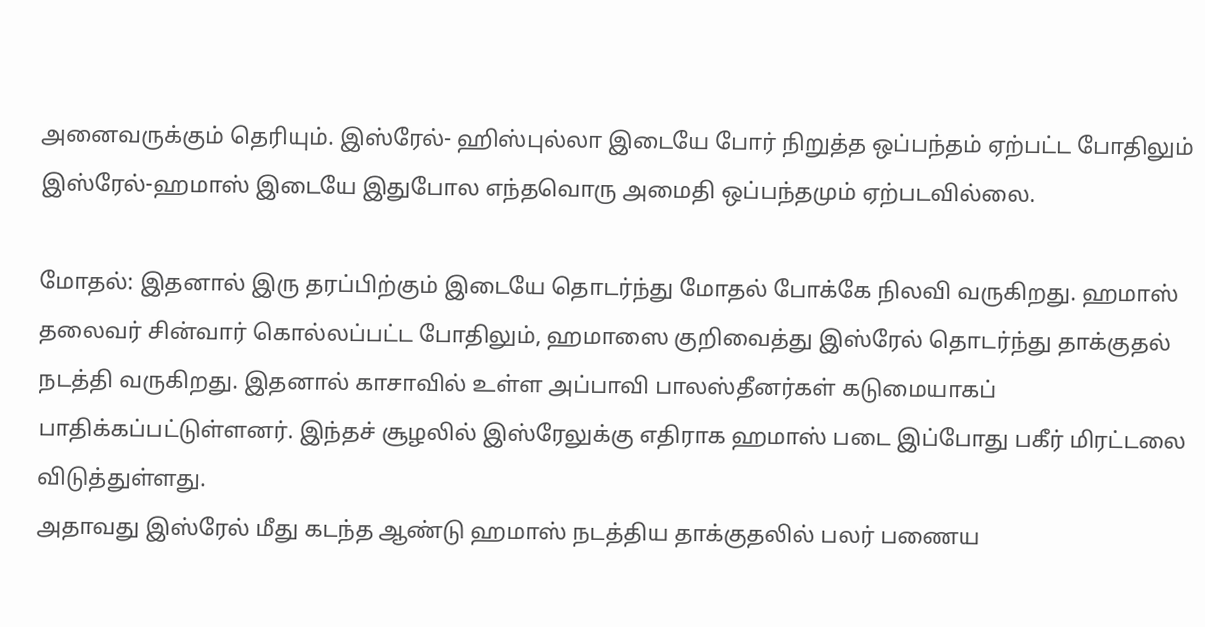அனைவருக்கும் தெரியும். இஸ்ரேல்- ஹிஸ்புல்லா இடையே போர் நிறுத்த ஒப்பந்தம் ஏற்பட்ட போதிலும் இஸ்ரேல்-ஹமாஸ் இடையே இதுபோல எந்தவொரு அமைதி ஒப்பந்தமும் ஏற்படவில்லை.

மோதல்: இதனால் இரு தரப்பிற்கும் இடையே தொடர்ந்து மோதல் போக்கே நிலவி வருகிறது. ஹமாஸ் தலைவர் சின்வார் கொல்லப்பட்ட போதிலும், ஹமாஸை குறிவைத்து இஸ்ரேல் தொடர்ந்து தாக்குதல் நடத்தி வருகிறது. இதனால் காசாவில் உள்ள அப்பாவி பாலஸ்தீனர்கள் கடுமையாகப் பாதிக்கப்பட்டுள்ளனர். இந்தச் சூழலில் இஸ்ரேலுக்கு எதிராக ஹமாஸ் படை இப்போது பகீர் மிரட்டலை விடுத்துள்ளது.
அதாவது இஸ்ரேல் மீது கடந்த ஆண்டு ஹமாஸ் நடத்திய தாக்குதலில் பலர் பணைய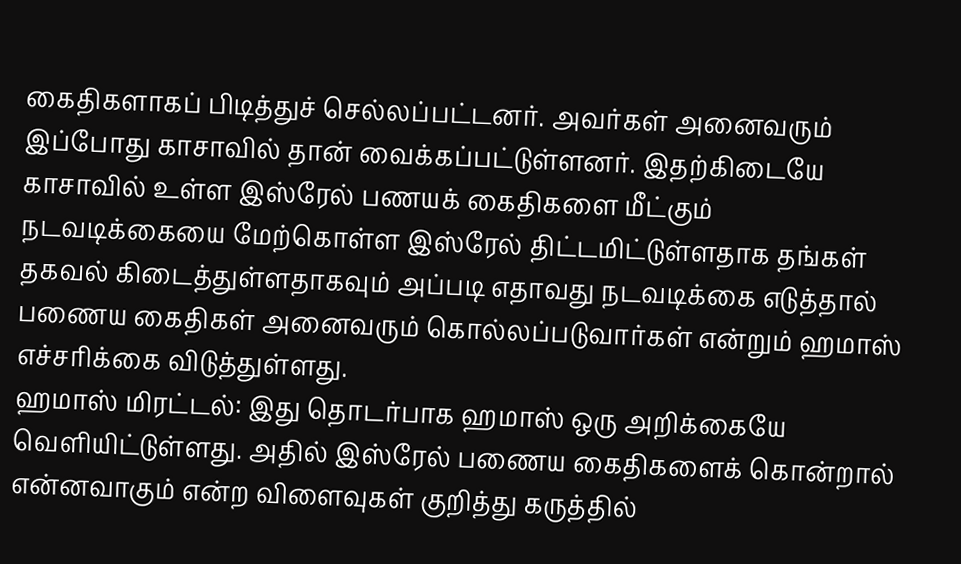கைதிகளாகப் பிடித்துச் செல்லப்பட்டனர். அவர்கள் அனைவரும் இப்போது காசாவில் தான் வைக்கப்பட்டுள்ளனர். இதற்கிடையே காசாவில் உள்ள இஸ்ரேல் பணயக் கைதிகளை மீட்கும் நடவடிக்கையை மேற்கொள்ள இஸ்ரேல் திட்டமிட்டுள்ளதாக தங்கள் தகவல் கிடைத்துள்ளதாகவும் அப்படி எதாவது நடவடிக்கை எடுத்தால் பணைய கைதிகள் அனைவரும் கொல்லப்படுவார்கள் என்றும் ஹமாஸ் எச்சரிக்கை விடுத்துள்ளது.
ஹமாஸ் மிரட்டல்: இது தொடர்பாக ஹமாஸ் ஒரு அறிக்கையே வெளியிட்டுள்ளது. அதில் இஸ்ரேல் பணைய கைதிகளைக் கொன்றால் என்னவாகும் என்ற விளைவுகள் குறித்து கருத்தில்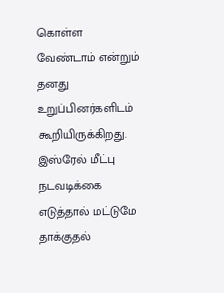கொள்ள வேண்டாம் என்றும் தனது உறுப்பினர்களிடம் கூறியிருக்கிறது. இஸ்ரேல் மீட்பு நடவடிக்கை எடுத்தால் மட்டுமே தாக்குதல்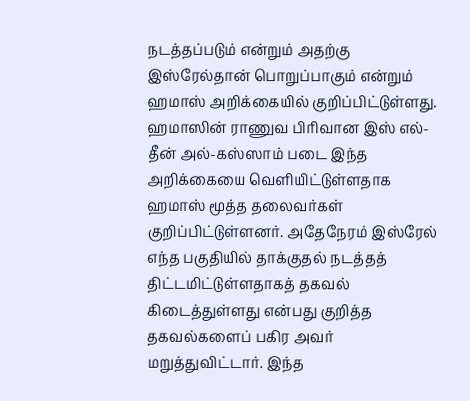நடத்தப்படும் என்றும் அதற்கு இஸ்ரேல்தான் பொறுப்பாகும் என்றும் ஹமாஸ் அறிக்கையில் குறிப்பிட்டுள்ளது.
ஹமாஸின் ராணுவ பிரிவான இஸ் எல்-தீன் அல்-கஸ்ஸாம் படை இந்த அறிக்கையை வெளியிட்டுள்ளதாக ஹமாஸ் மூத்த தலைவர்கள் குறிப்பிட்டுள்ளனர். அதேநேரம் இஸ்ரேல் எந்த பகுதியில் தாக்குதல் நடத்தத் திட்டமிட்டுள்ளதாகத் தகவல் கிடைத்துள்ளது என்பது குறித்த தகவல்களைப் பகிர அவர் மறுத்துவிட்டார். இந்த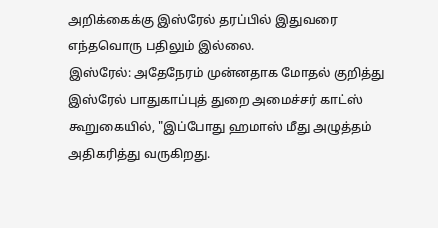அறிக்கைக்கு இஸ்ரேல் தரப்பில் இதுவரை எந்தவொரு பதிலும் இல்லை.
இஸ்ரேல்: அதேநேரம் முன்னதாக மோதல் குறித்து இஸ்ரேல் பாதுகாப்புத் துறை அமைச்சர் காட்ஸ் கூறுகையில், "இப்போது ஹமாஸ் மீது அழுத்தம் அதிகரித்து வருகிறது.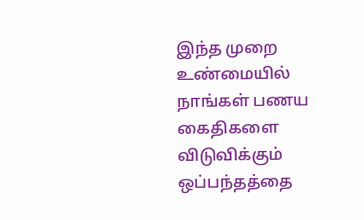இந்த முறை உண்மையில் நாங்கள் பணய கைதிகளை விடுவிக்கும் ஒப்பந்தத்தை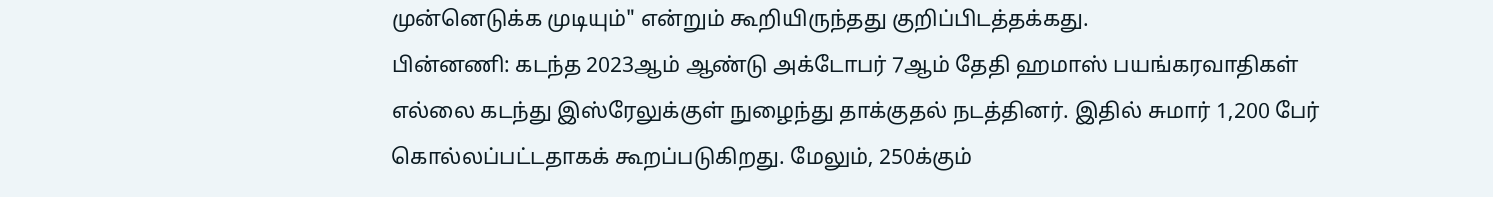முன்னெடுக்க முடியும்" என்றும் கூறியிருந்தது குறிப்பிடத்தக்கது.
பின்னணி: கடந்த 2023ஆம் ஆண்டு அக்டோபர் 7ஆம் தேதி ஹமாஸ் பயங்கரவாதிகள் எல்லை கடந்து இஸ்ரேலுக்குள் நுழைந்து தாக்குதல் நடத்தினர். இதில் சுமார் 1,200 பேர் கொல்லப்பட்டதாகக் கூறப்படுகிறது. மேலும், 250க்கும்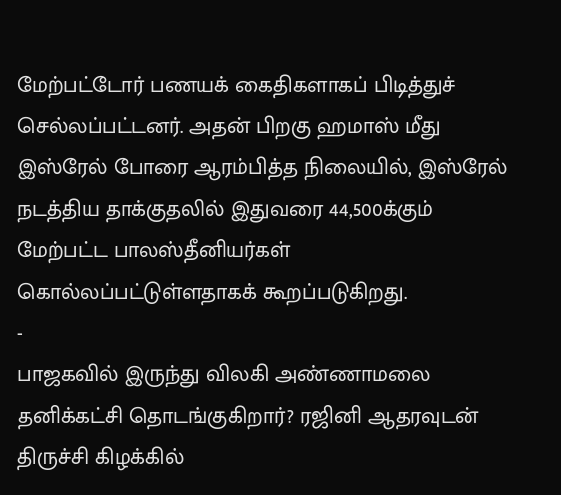மேற்பட்டோர் பணயக் கைதிகளாகப் பிடித்துச் செல்லப்பட்டனர். அதன் பிறகு ஹமாஸ் மீது இஸ்ரேல் போரை ஆரம்பித்த நிலையில், இஸ்ரேல் நடத்திய தாக்குதலில் இதுவரை 44,500க்கும் மேற்பட்ட பாலஸ்தீனியர்கள் கொல்லப்பட்டுள்ளதாகக் கூறப்படுகிறது.
-
பாஜகவில் இருந்து விலகி அண்ணாமலை தனிக்கட்சி தொடங்குகிறார்? ரஜினி ஆதரவுடன் திருச்சி கிழக்கில்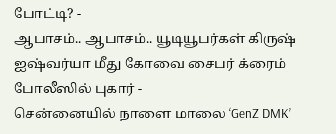போட்டி? -
ஆபாசம்.. ஆபாசம்.. யூடியூபர்கள் கிருஷ் ஐஷ்வர்யா மீது கோவை சைபர் க்ரைம் போலீஸில் புகார் -
சென்னையில் நாளை மாலை ‘GenZ DMK’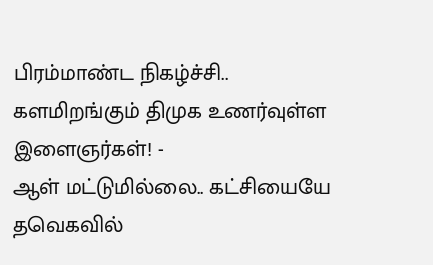பிரம்மாண்ட நிகழ்ச்சி.. களமிறங்கும் திமுக உணர்வுள்ள இளைஞர்கள்! -
ஆள் மட்டுமில்லை.. கட்சியையே தவெகவில்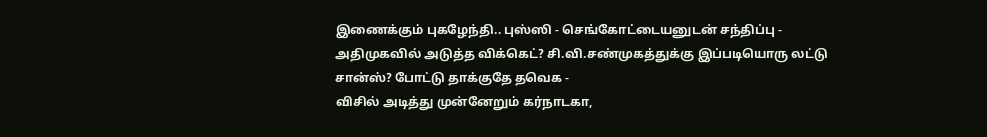இணைக்கும் புகழேந்தி.. புஸ்ஸி - செங்கோட்டையனுடன் சந்திப்பு -
அதிமுகவில் அடுத்த விக்கெட்? சி.வி.சண்முகத்துக்கு இப்படியொரு லட்டு சான்ஸ்? போட்டு தாக்குதே தவெக -
விசில் அடித்து முன்னேறும் கர்நாடகா,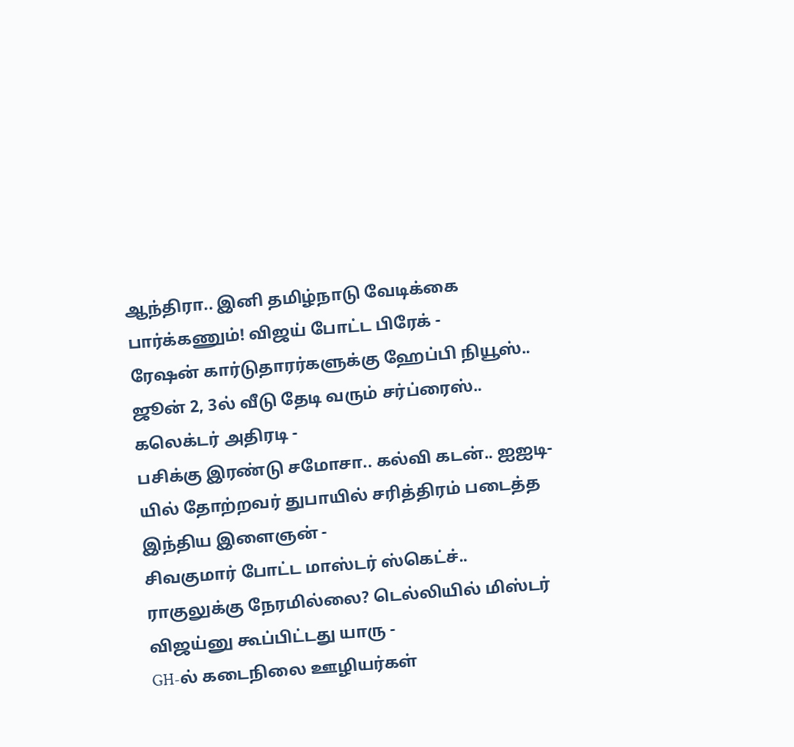ஆந்திரா.. இனி தமிழ்நாடு வேடிக்கை பார்க்கணும்! விஜய் போட்ட பிரேக் -
ரேஷன் கார்டுதாரர்களுக்கு ஹேப்பி நியூஸ்.. ஜூன் 2, 3ல் வீடு தேடி வரும் சர்ப்ரைஸ்.. கலெக்டர் அதிரடி -
பசிக்கு இரண்டு சமோசா.. கல்வி கடன்.. ஐஐடி-யில் தோற்றவர் துபாயில் சரித்திரம் படைத்த இந்திய இளைஞன் -
சிவகுமார் போட்ட மாஸ்டர் ஸ்கெட்ச்.. ராகுலுக்கு நேரமில்லை? டெல்லியில் மிஸ்டர் விஜய்னு கூப்பிட்டது யாரு -
GH-ல் கடைநிலை ஊழியர்கள்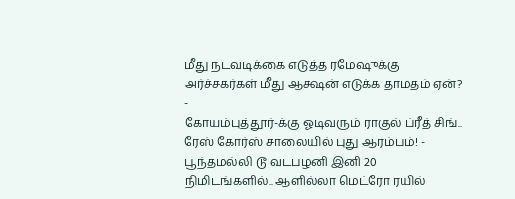மீது நடவடிக்கை எடுத்த ரமேஷுக்கு அர்ச்சகர்கள் மீது ஆக்ஷன் எடுக்க தாமதம் ஏன்? -
கோயம்புத்தூர்-க்கு ஓடிவரும் ராகுல் ப்ரீத் சிங்.. ரேஸ் கோர்ஸ் சாலையில் புது ஆரம்பம்! -
பூந்தமல்லி டூ வடபழனி இனி 20 நிமிடங்களில்.. ஆளில்லா மெட்ரோ ரயில்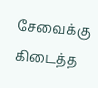சேவைக்கு கிடைத்த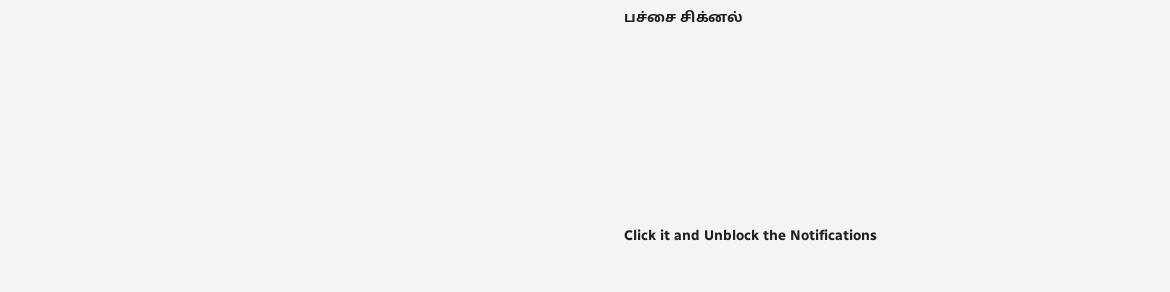பச்சை சிக்னல்












Click it and Unblock the Notifications